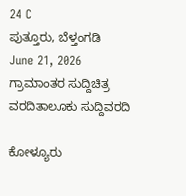24 C
ಪುತ್ತೂರು, ಬೆಳ್ತಂಗಡಿ
June 21, 2026
ಗ್ರಾಮಾಂತರ ಸುದ್ದಿಚಿತ್ರ ವರದಿತಾಲೂಕು ಸುದ್ದಿವರದಿ

ಕೋಳ್ಯೂರು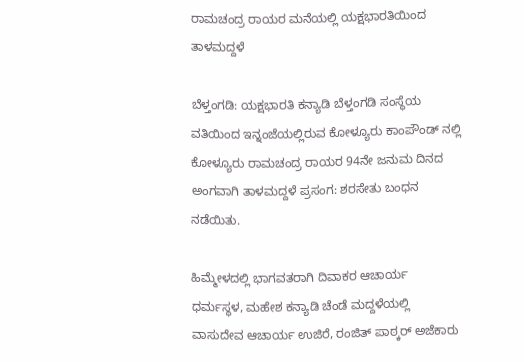ರಾಮಚಂದ್ರ ರಾಯರ ಮನೆಯಲ್ಲಿ ಯಕ್ಷಭಾರತಿಯಿಂದ ತಾಳಮದ್ದಳೆ

ಬೆಳ್ತಂಗಡಿ: ಯಕ್ಷಭಾರತಿ ಕನ್ಯಾಡಿ ಬೆಳ್ತಂಗಡಿ ಸಂಸ್ಥೆಯ ವತಿಯಿಂದ ಇನ್ನಂಜೆಯಲ್ಲಿರುವ ಕೋಳ್ಯೂರು ಕಾಂಪೌಂಡ್ ನಲ್ಲಿ ಕೋಳ್ಯೂರು ರಾಮಚಂದ್ರ ರಾಯರ 94ನೇ ಜನುಮ ದಿನದ ಅಂಗವಾಗಿ ತಾಳಮದ್ದಳೆ ಪ್ರಸಂಗ: ಶರಸೇತು ಬಂಧನ ನಡೆಯಿತು.

ಹಿಮ್ಮೇಳದಲ್ಲಿ ಭಾಗವತರಾಗಿ ದಿವಾಕರ ಆಚಾರ್ಯ ಧರ್ಮಸ್ಥಳ, ಮಹೇಶ ಕನ್ಯಾಡಿ ಚೆಂಡೆ ಮದ್ದಳೆಯಲ್ಲಿ ವಾಸುದೇವ ಆಚಾರ್ಯ ಉಜಿರೆ, ರಂಜಿತ್ ಪಾಠ್ಕರ್ ಅಜೆಕಾರು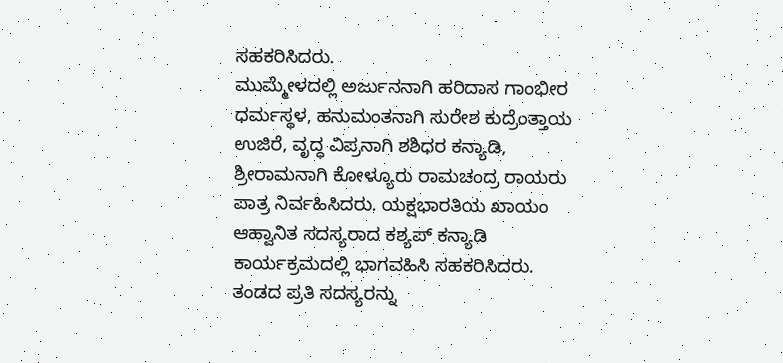ಸಹಕರಿಸಿದರು.
ಮುಮ್ಮೇಳದಲ್ಲಿ ಅರ್ಜುನನಾಗಿ ಹರಿದಾಸ ಗಾಂಭೀರ ಧರ್ಮಸ್ಥಳ, ಹನುಮಂತನಾಗಿ ಸುರೇಶ ಕುದ್ರೆಂತ್ತಾಯ ಉಜಿರೆ, ವೃದ್ಧ ವಿಪ್ರನಾಗಿ ಶಶಿಧರ ಕನ್ಯಾಡಿ, ಶ್ರೀರಾಮನಾಗಿ ಕೋಳ್ಯೂರು ರಾಮಚಂದ್ರ ರಾಯರು ಪಾತ್ರ ನಿರ್ವಹಿಸಿದರು. ಯಕ್ಷಭಾರತಿಯ ಖಾಯಂ ಆಹ್ವಾನಿತ ಸದಸ್ಯರಾದ ಕಶ್ಯಪ್ ಕನ್ಯಾಡಿ ಕಾರ್ಯಕ್ರಮದಲ್ಲಿ ಭಾಗವಹಿಸಿ ಸಹಕರಿಸಿದರು.
ತಂಡದ ಪ್ರತಿ ಸದಸ್ಯರನ್ನು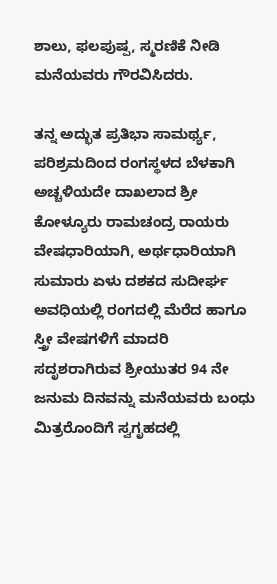ಶಾಲು, ಫಲಪುಷ್ಪ, ಸ್ಮರಣಿಕೆ ನೀಡಿ ಮನೆಯವರು ಗೌರವಿಸಿದರು.

ತನ್ನ ಅದ್ಭುತ ಪ್ರತಿಭಾ ಸಾಮರ್ಥ್ಯ, ಪರಿಶ್ರಮದಿಂದ ರಂಗಸ್ಥಳದ ಬೆಳಕಾಗಿ ಅಚ್ಚಳಿಯದೇ ದಾಖಲಾದ ಶ್ರೀ ಕೋಳ್ಯೂರು ರಾಮಚಂದ್ರ ರಾಯರು ವೇಷಧಾರಿಯಾಗಿ, ಅರ್ಥಧಾರಿಯಾಗಿ ಸುಮಾರು ಏಳು ದಶಕದ ಸುದೀರ್ಘ ಅವಧಿಯಲ್ಲಿ ರಂಗದಲ್ಲಿ ಮೆರೆದ ಹಾಗೂ ಸ್ತ್ರೀ ವೇಷಗಳಿಗೆ ಮಾದರಿ ಸದೃಶರಾಗಿರುವ ಶ್ರೀಯುತರ 94 ನೇ ಜನುಮ ದಿನವನ್ನು ಮನೆಯವರು ಬಂಧು ಮಿತ್ರರೊಂದಿಗೆ ಸ್ವಗೃಹದಲ್ಲಿ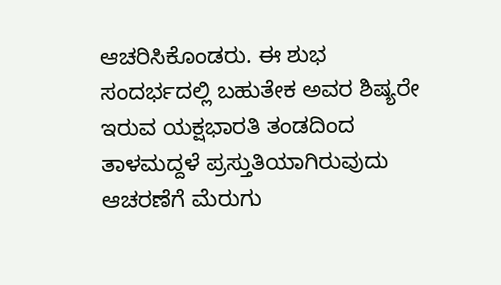ಆಚರಿಸಿಕೊಂಡರು. ಈ ಶುಭ ಸಂದರ್ಭದಲ್ಲಿ ಬಹುತೇಕ ಅವರ ಶಿಷ್ಯರೇ ಇರುವ ಯಕ್ಷಭಾರತಿ ತಂಡದಿಂದ ತಾಳಮದ್ದಳೆ ಪ್ರಸ್ತುತಿಯಾಗಿರುವುದು ಆಚರಣೆಗೆ ಮೆರುಗು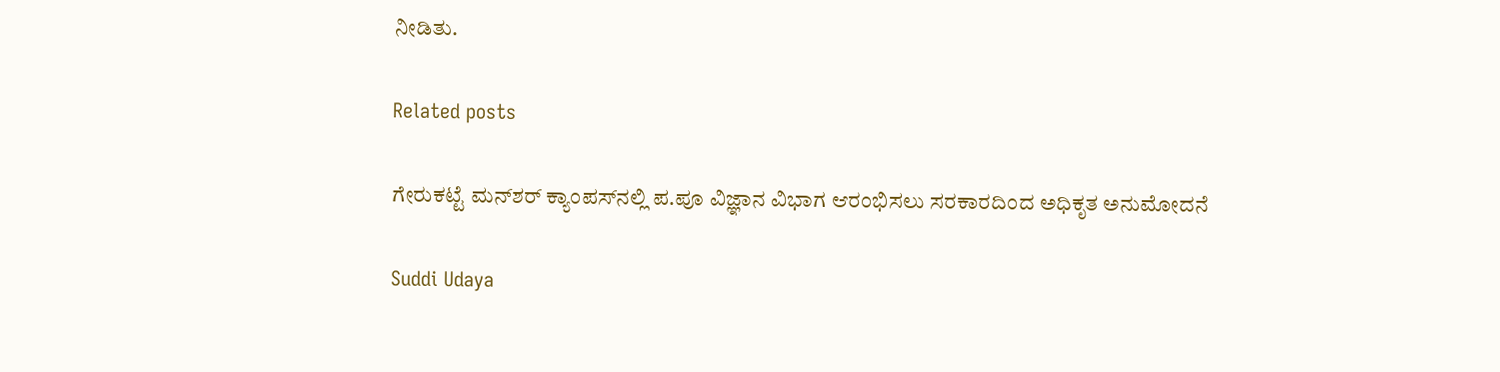ನೀಡಿತು.

Related posts

ಗೇರುಕಟ್ಟೆ ಮನ್‌ಶರ್ ಕ್ಯಾಂಪಸ್‌ನಲ್ಲಿ ಪ.ಪೂ ವಿಜ್ಞಾನ ವಿಭಾಗ ಆರಂಭಿಸಲು ಸರಕಾರದಿಂದ ಅಧಿಕೃತ ಅನುಮೋದನೆ

Suddi Udaya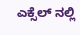ಎಕ್ಸೆಲ್ ನಲ್ಲಿ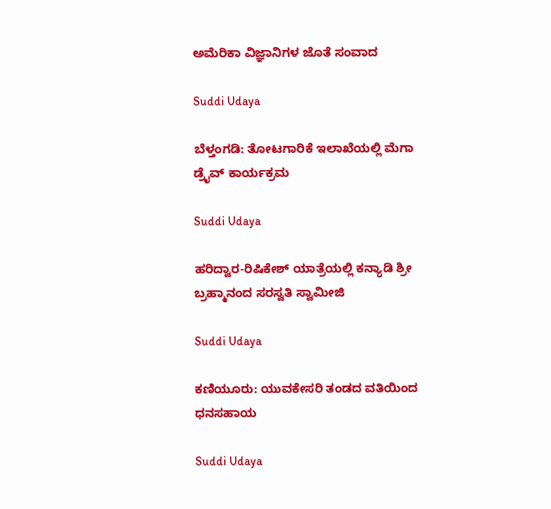ಅಮೆರಿಕಾ ವಿಜ್ಞಾನಿಗಳ ಜೊತೆ ಸಂವಾದ

Suddi Udaya

ಬೆಳ್ತಂಗಡಿ: ತೋಟಗಾರಿಕೆ ಇಲಾಖೆಯಲ್ಲಿ ಮೆಗಾ ಡ್ರೈವ್ ಕಾರ್ಯಕ್ರಮ

Suddi Udaya

ಹರಿದ್ವಾರ-ರಿಷಿಕೇಶ್ ಯಾತ್ರೆಯಲ್ಲಿ ಕನ್ಯಾಡಿ ಶ್ರೀ ಬ್ರಹ್ಮಾನಂದ ಸರಸ್ವತಿ ಸ್ವಾಮೀಜಿ

Suddi Udaya

ಕಣಿಯೂರು: ಯುವಕೇಸರಿ ತಂಡದ ವತಿಯಿಂದ ಧನಸಹಾಯ

Suddi Udaya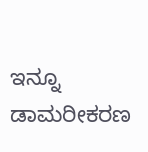ಇನ್ನೂ ಡಾಮರೀಕರಣ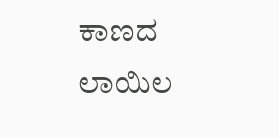ಕಾಣದ ಲಾಯಿಲ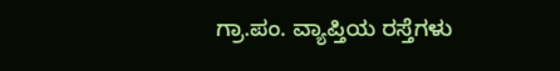ಗ್ರಾ.ಪಂ. ವ್ಯಾಪ್ತಿಯ ರಸ್ತೆಗಳು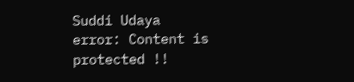Suddi Udaya
error: Content is protected !!